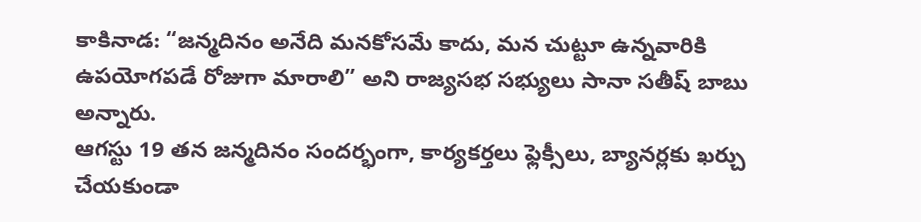కాకినాడ: “జన్మదినం అనేది మనకోసమే కాదు, మన చుట్టూ ఉన్నవారికి ఉపయోగపడే రోజుగా మారాలి” అని రాజ్యసభ సభ్యులు సానా సతీష్ బాబు అన్నారు.
ఆగస్టు 19 తన జన్మదినం సందర్భంగా, కార్యకర్తలు ఫ్లెక్సీలు, బ్యానర్లకు ఖర్చు చేయకుండా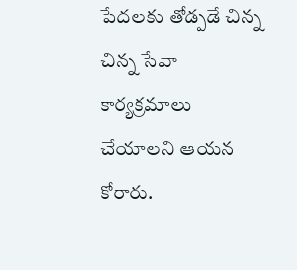పేదలకు తోడ్పడే చిన్న చిన్న సేవా కార్యక్రమాలు చేయాలని ఆయన కోరారు.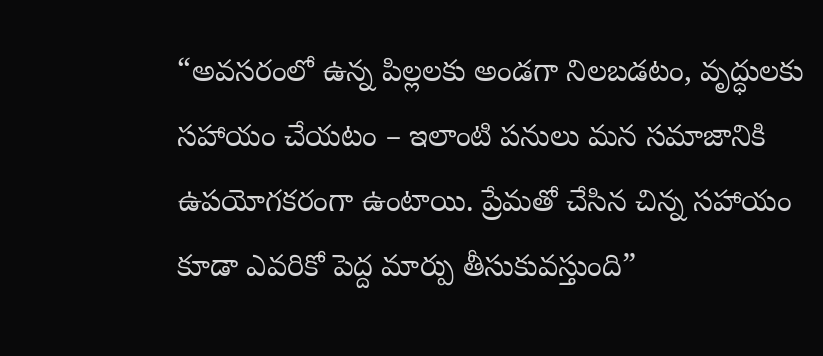“అవసరంలో ఉన్న పిల్లలకు అండగా నిలబడటం, వృద్ధులకు సహాయం చేయటం – ఇలాంటి పనులు మన సమాజానికి ఉపయోగకరంగా ఉంటాయి. ప్రేమతో చేసిన చిన్న సహాయం కూడా ఎవరికో పెద్ద మార్పు తీసుకువస్తుంది”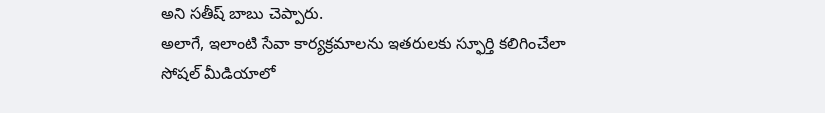అని సతీష్ బాబు చెప్పారు.
అలాగే, ఇలాంటి సేవా కార్యక్రమాలను ఇతరులకు స్ఫూర్తి కలిగించేలా సోషల్ మీడియాలో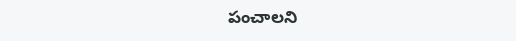పంచాలని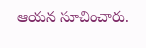ఆయన సూచించారు.